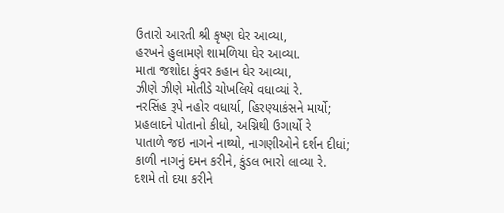ઉતારો આરતી શ્રી કૃષ્ણ ઘેર આવ્યા,
હરખને હુલામણે શામળિયા ઘેર આવ્યા.
માતા જશોદા કુંવર કહાન ઘેર આવ્યા,
ઝીણે ઝીણે મોતીડે ચોખલિયે વધાવ્યાં રે.
નરસિંહ રૂપે નહોર વધાર્યા, હિરણ્યાકંસને માર્યો;
પ્રહલાદને પોતાનો કીધો, અગ્નિથી ઉગાર્યો રે
પાતાળે જઇ નાગને નાથ્યો, નાગણીઓને દર્શન દીધાં;
કાળી નાગનું દમન કરીને, કુંડલ ભારો લાવ્યા રે.
દશમે તો દયા કરીને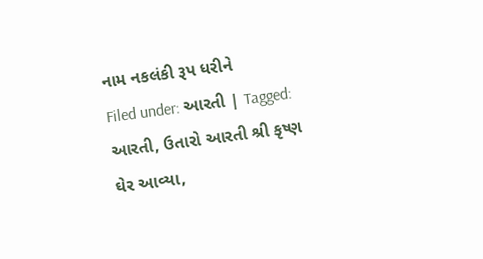નામ નકલંકી રૂપ ધરીને
Filed under: આરતી | Tagged: આરતી, ઉતારો આરતી શ્રી કૃષ્ણ ઘેર આવ્યા,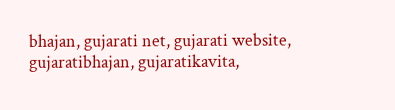bhajan, gujarati net, gujarati website, gujaratibhajan, gujaratikavita,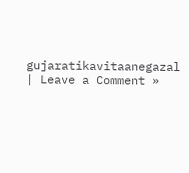gujaratikavitaanegazal | Leave a Comment »